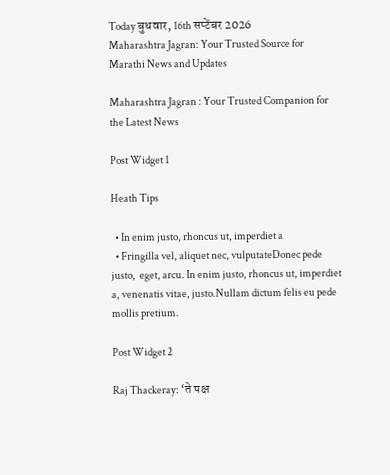Today बुधवार, 16th सप्टेंबर 2026
Maharashtra Jagran: Your Trusted Source for Marathi News and Updates

Maharashtra Jagran : Your Trusted Companion for the Latest News

Post Widget 1

Heath Tips

  • In enim justo, rhoncus ut, imperdiet a
  • Fringilla vel, aliquet nec, vulputateDonec pede justo,  eget, arcu. In enim justo, rhoncus ut, imperdiet a, venenatis vitae, justo.Nullam dictum felis eu pede mollis pretium.

Post Widget 2

Raj Thackeray: ‘ते पक्ष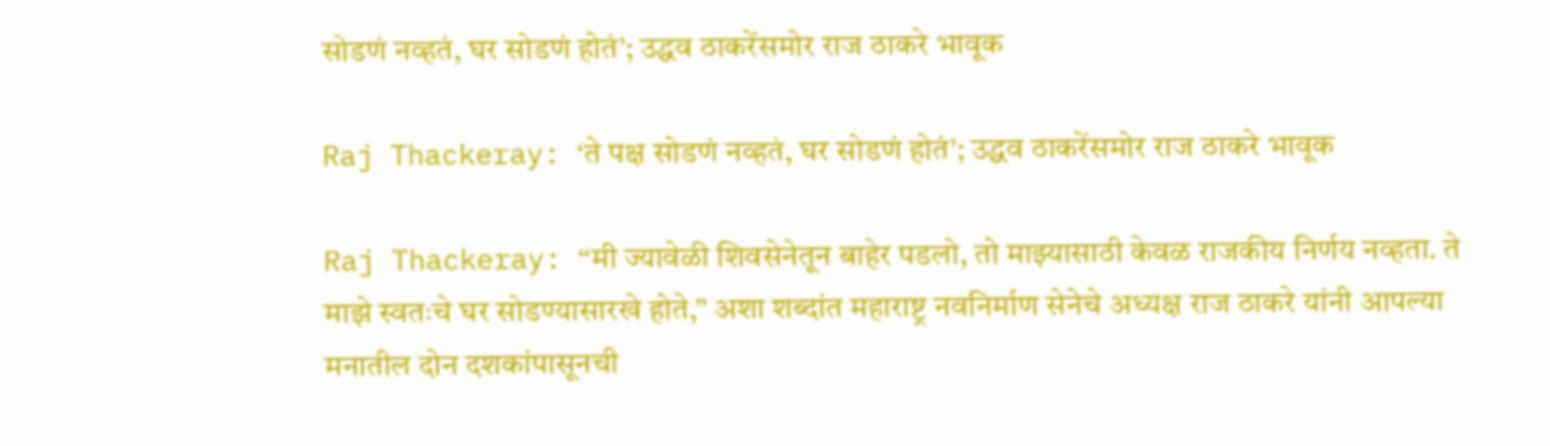सोडणं नव्हतं, घर सोडणं होतं’; उद्धव ठाकरेंसमोर राज ठाकरे भावूक

Raj Thackeray: ‘ते पक्ष सोडणं नव्हतं, घर सोडणं होतं’; उद्धव ठाकरेंसमोर राज ठाकरे भावूक

Raj Thackeray: “मी ज्यावेळी शिवसेनेतून बाहेर पडलो, तो माझ्यासाठी केवळ राजकीय निर्णय नव्हता. ते माझे स्वतःचे घर सोडण्यासारखे होते,” अशा शब्दांत महाराष्ट्र नवनिर्माण सेनेचे अध्यक्ष राज ठाकरे यांनी आपल्या मनातील दोन दशकांपासूनची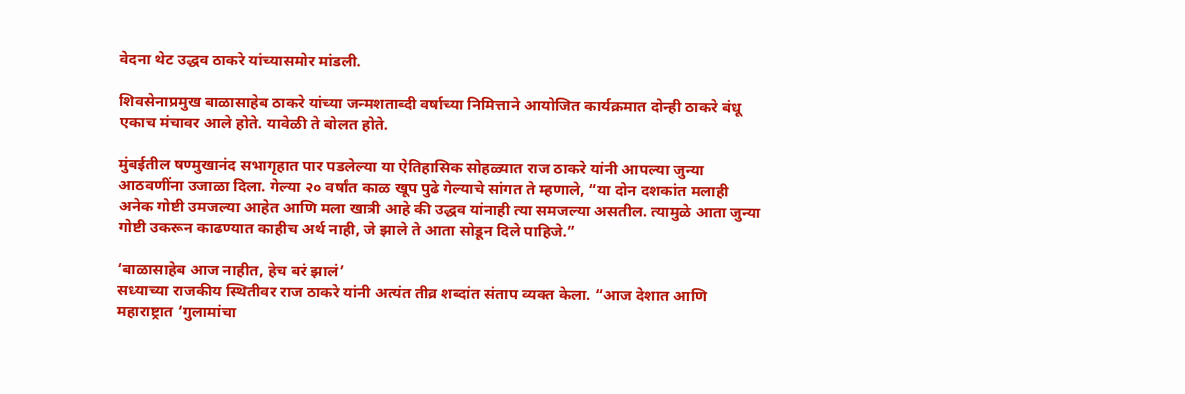वेदना थेट उद्धव ठाकरे यांच्यासमोर मांडली.

शिवसेनाप्रमुख बाळासाहेब ठाकरे यांच्या जन्मशताब्दी वर्षाच्या निमित्ताने आयोजित कार्यक्रमात दोन्ही ठाकरे बंधू एकाच मंचावर आले होते. यावेळी ते बोलत होते.

मुंबईतील षण्मुखानंद सभागृहात पार पडलेल्या या ऐतिहासिक सोहळ्यात राज ठाकरे यांनी आपल्या जुन्या आठवणींना उजाळा दिला. गेल्या २० वर्षांत काळ खूप पुढे गेल्याचे सांगत ते म्हणाले, “या दोन दशकांत मलाही अनेक गोष्टी उमजल्या आहेत आणि मला खात्री आहे की उद्धव यांनाही त्या समजल्या असतील. त्यामुळे आता जुन्या गोष्टी उकरून काढण्यात काहीच अर्थ नाही, जे झाले ते आता सोडून दिले पाहिजे.”

‘बाळासाहेब आज नाहीत, हेच बरं झालं’
सध्याच्या राजकीय स्थितीवर राज ठाकरे यांनी अत्यंत तीव्र शब्दांत संताप व्यक्त केला. “आज देशात आणि महाराष्ट्रात ‘गुलामांचा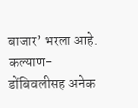बाजार’ भरला आहे. कल्याण-डोंबिवलीसह अनेक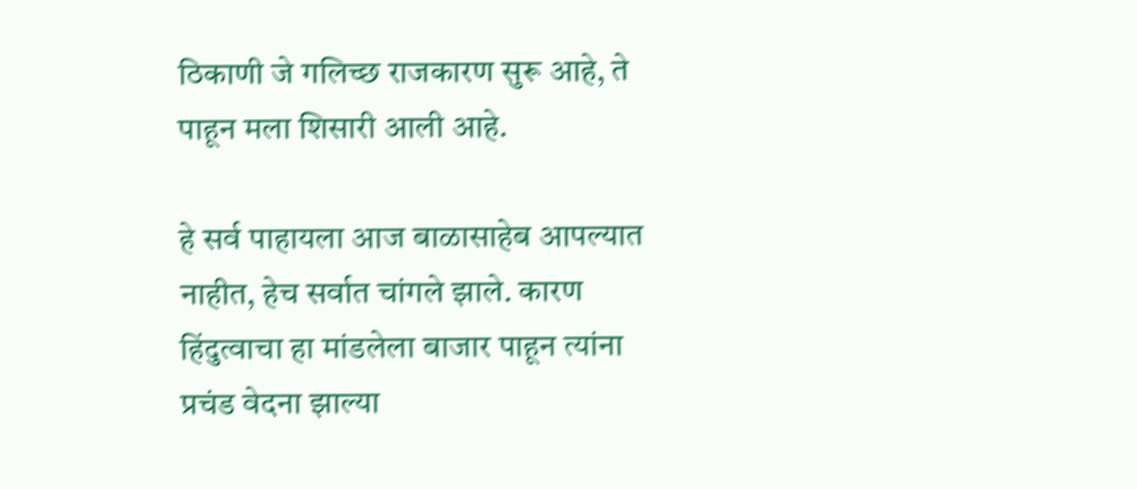ठिकाणी जे गलिच्छ राजकारण सुरू आहे, ते पाहून मला शिसारी आली आहे.

हे सर्व पाहायला आज बाळासाहेब आपल्यात नाहीत, हेच सर्वात चांगले झाले. कारण हिंदुत्वाचा हा मांडलेला बाजार पाहून त्यांना प्रचंड वेदना झाल्या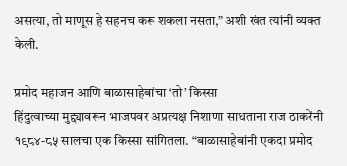असत्या, तो माणूस हे सहनच करू शकला नसता,” अशी खंत त्यांनी व्यक्त केली.

प्रमोद महाजन आणि बाळासाहेबांचा ‘तो’ किस्सा
हिंदुत्वाच्या मुद्द्यावरून भाजपवर अप्रत्यक्ष निशाणा साधताना राज ठाकरेंनी १९८४-८५ सालचा एक किस्सा सांगितला. “बाळासाहेबांनी एकदा प्रमोद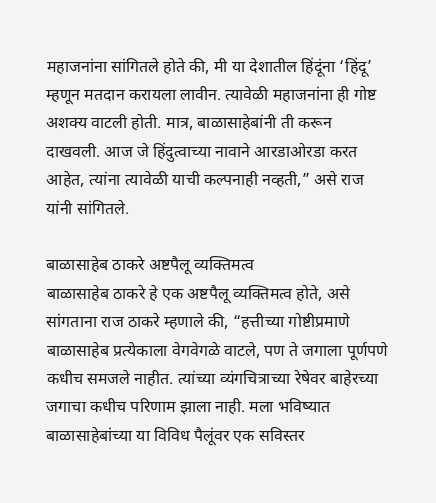महाजनांना सांगितले होते की, मी या देशातील हिंदूंना ‘हिंदू’ म्हणून मतदान करायला लावीन. त्यावेळी महाजनांना ही गोष्ट अशक्य वाटली होती. मात्र, बाळासाहेबांनी ती करून दाखवली. आज जे हिंदुत्वाच्या नावाने आरडाओरडा करत आहेत, त्यांना त्यावेळी याची कल्पनाही नव्हती,” असे राज यांनी सांगितले.

बाळासाहेब ठाकरे अष्टपैलू व्यक्तिमत्व
बाळासाहेब ठाकरे हे एक अष्टपैलू व्यक्तिमत्व होते, असे सांगताना राज ठाकरे म्हणाले की, “हत्तीच्या गोष्टीप्रमाणे बाळासाहेब प्रत्येकाला वेगवेगळे वाटले, पण ते जगाला पूर्णपणे कधीच समजले नाहीत. त्यांच्या व्यंगचित्राच्या रेषेवर बाहेरच्या जगाचा कधीच परिणाम झाला नाही. मला भविष्यात बाळासाहेबांच्या या विविध पैलूंवर एक सविस्तर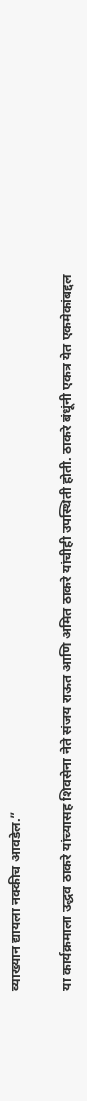व्याख्यान द्यायला नक्कीच आवडेल.”

या कार्यक्रमाला उद्धव ठाकरे यांच्यासह शिवसेना नेते संजय राऊत आणि अमित ठाकरे यांचीही उपस्थिती होती. ठाकरे बंधूंनी एकत्र येत एकमेकांबद्दल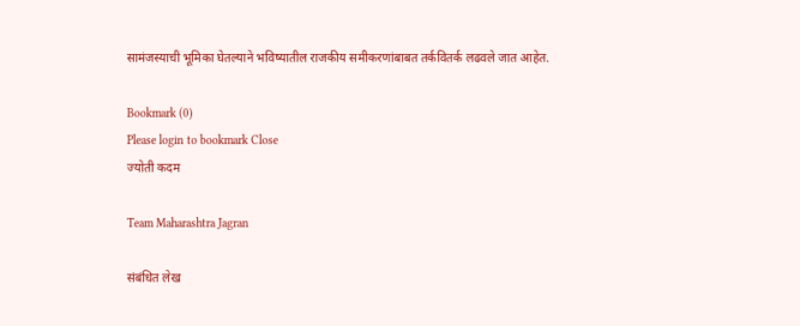सामंजस्याची भूमिका घेतल्याने भविष्यातील राजकीय समीकरणांबाबत तर्कवितर्क लढवले जात आहेत.

Bookmark (0)
Please login to bookmark Close
ज्योती कदम

Team Maharashtra Jagran

संबंधित लेख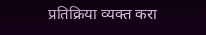प्रतिक्रिया व्यक्त करा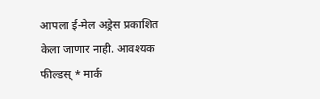आपला ई-मेल अड्रेस प्रकाशित केला जाणार नाही. आवश्यक फील्डस् * मार्क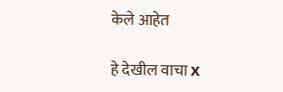केले आहेत

हे देखील वाचा x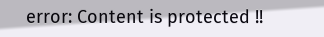error: Content is protected !!